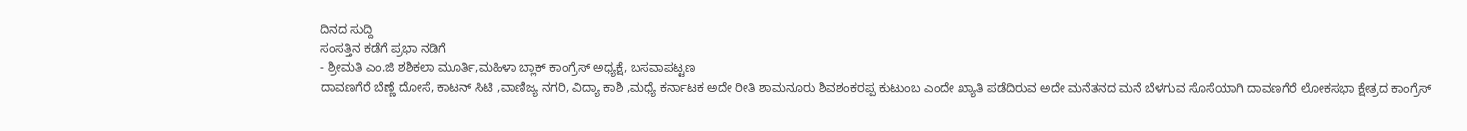ದಿನದ ಸುದ್ದಿ
ಸಂಸತ್ತಿನ ಕಡೆಗೆ ಪ್ರಭಾ ನಡಿಗೆ
- ಶ್ರೀಮತಿ ಎಂ.ಜಿ ಶಶಿಕಲಾ ಮೂರ್ತಿ,ಮಹಿಳಾ ಬ್ಲಾಕ್ ಕಾಂಗ್ರೆಸ್ ಅಧ್ಯಕ್ಷೆ, ಬಸವಾಪಟ್ಟಣ
ದಾವಣಗೆರೆ ಬೆಣ್ಣೆ ದೋಸೆ, ಕಾಟನ್ ಸಿಟಿ ,ವಾಣಿಜ್ಯ ನಗರಿ, ವಿದ್ಯಾ ಕಾಶಿ ,ಮಧ್ಯೆ ಕರ್ನಾಟಕ ಅದೇ ರೀತಿ ಶಾಮನೂರು ಶಿವಶಂಕರಪ್ಪ ಕುಟುಂಬ ಎಂದೇ ಖ್ಯಾತಿ ಪಡೆದಿರುವ ಅದೇ ಮನೆತನದ ಮನೆ ಬೆಳಗುವ ಸೊಸೆಯಾಗಿ ದಾವಣಗೆರೆ ಲೋಕಸಭಾ ಕ್ಷೇತ್ರದ ಕಾಂಗ್ರೆಸ್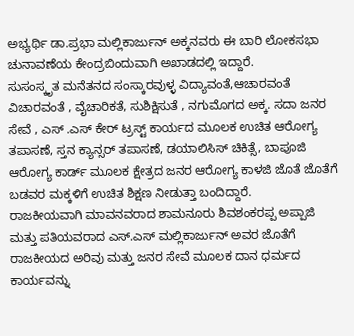ಅಭ್ಯರ್ಥಿ ಡಾ.ಪ್ರಭಾ ಮಲ್ಲಿಕಾರ್ಜುನ್ ಅಕ್ಕನವರು ಈ ಬಾರಿ ಲೋಕಸಭಾ ಚುನಾವಣೆಯ ಕೇಂದ್ರಬಿಂದುವಾಗಿ ಅಖಾಡದಲ್ಲಿ ಇದ್ದಾರೆ.
ಸುಸಂಸ್ಕೃತ ಮನೆತನದ ಸಂಸ್ಕಾರವುಳ್ಳ ವಿದ್ಯಾವಂತೆ,ಆಚಾರವಂತೆ ವಿಚಾರವಂತೆ , ವೈಚಾರಿಕತೆ, ಸುಶಿಕ್ಷಿಸುತೆ , ನಗುಮೊಗದ ಅಕ್ಕ. ಸದಾ ಜನರ ಸೇವೆ , ಎಸ್ .ಎಸ್ ಕೇರ್ ಟ್ರಸ್ಟ್ ಕಾರ್ಯದ ಮೂಲಕ ಉಚಿತ ಆರೋಗ್ಯ ತಪಾಸಣೆ, ಸ್ತನ ಕ್ಯಾನ್ಸರ್ ತಪಾಸಣೆ, ಡಯಾಲಿಸಿಸ್ ಚಿಕಿತ್ಸೆ, ಬಾಪೂಜಿ ಆರೋಗ್ಯ ಕಾರ್ಡ್ ಮೂಲಕ ಕ್ಷೇತ್ರದ ಜನರ ಆರೋಗ್ಯ ಕಾಳಜಿ ಜೊತೆ ಜೊತೆಗೆ ಬಡವರ ಮಕ್ಕಳಿಗೆ ಉಚಿತ ಶಿಕ್ಷಣ ನೀಡುತ್ತಾ ಬಂದಿದ್ದಾರೆ.
ರಾಜಕೀಯವಾಗಿ ಮಾವನವರಾದ ಶಾಮನೂರು ಶಿವಶಂಕರಪ್ಪ ಅಪ್ಪಾಜಿ ಮತ್ತು ಪತಿಯವರಾದ ಎಸ್.ಎಸ್ ಮಲ್ಲಿಕಾರ್ಜುನ್ ಅವರ ಜೊತೆಗೆ ರಾಜಕೀಯದ ಅರಿವು ಮತ್ತು ಜನರ ಸೇವೆ ಮೂಲಕ ದಾನ ಧರ್ಮದ ಕಾರ್ಯವನ್ನು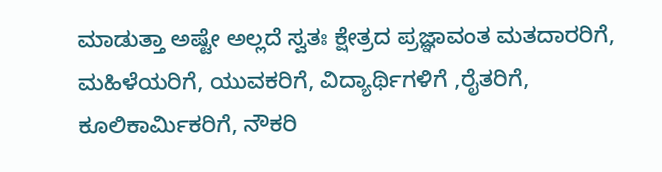ಮಾಡುತ್ತಾ ಅಷ್ಟೇ ಅಲ್ಲದೆ ಸ್ವತಃ ಕ್ಷೇತ್ರದ ಪ್ರಜ್ಞಾವಂತ ಮತದಾರರಿಗೆ, ಮಹಿಳೆಯರಿಗೆ, ಯುವಕರಿಗೆ, ವಿದ್ಯಾರ್ಥಿಗಳಿಗೆ ,ರೈತರಿಗೆ, ಕೂಲಿಕಾರ್ಮಿಕರಿಗೆ, ನೌಕರಿ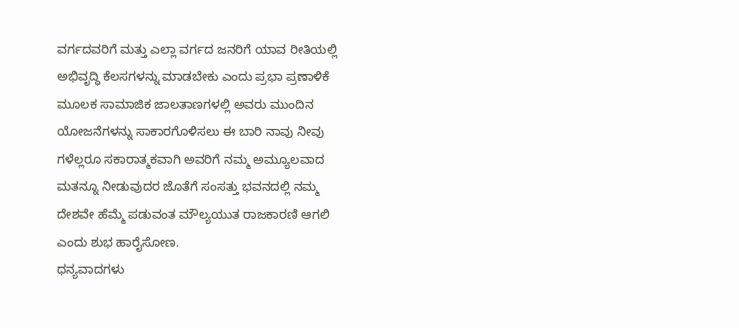ವರ್ಗದವರಿಗೆ ಮತ್ತು ಎಲ್ಲಾ ವರ್ಗದ ಜನರಿಗೆ ಯಾವ ರೀತಿಯಲ್ಲಿ ಅಭಿವೃದ್ಧಿ ಕೆಲಸಗಳನ್ನು ಮಾಡಬೇಕು ಎಂದು ಪ್ರಭಾ ಪ್ರಣಾಳಿಕೆ ಮೂಲಕ ಸಾಮಾಜಿಕ ಜಾಲತಾಣಗಳಲ್ಲಿ ಅವರು ಮುಂದಿನ ಯೋಜನೆಗಳನ್ನು ಸಾಕಾರಗೊಳಿಸಲು ಈ ಬಾರಿ ನಾವು ನೀವು ಗಳೆಲ್ಲರೂ ಸಕಾರಾತ್ಮಕವಾಗಿ ಅವರಿಗೆ ನಮ್ಮ ಅಮ್ಯೂಲವಾದ ಮತನ್ನೂ ನೀಡುವುದರ ಜೊತೆಗೆ ಸಂಸತ್ತು ಭವನದಲ್ಲಿ ನಮ್ಮ ದೇಶವೇ ಹೆಮ್ಮೆ ಪಡುವಂತ ಮೌಲ್ಯಯುತ ರಾಜಕಾರಣಿ ಆಗಲಿ ಎಂದು ಶುಭ ಹಾರೈಸೋಣ.
ಧನ್ಯವಾದಗಳು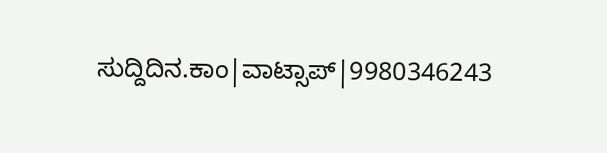ಸುದ್ದಿದಿನ.ಕಾಂ|ವಾಟ್ಸಾಪ್|9980346243